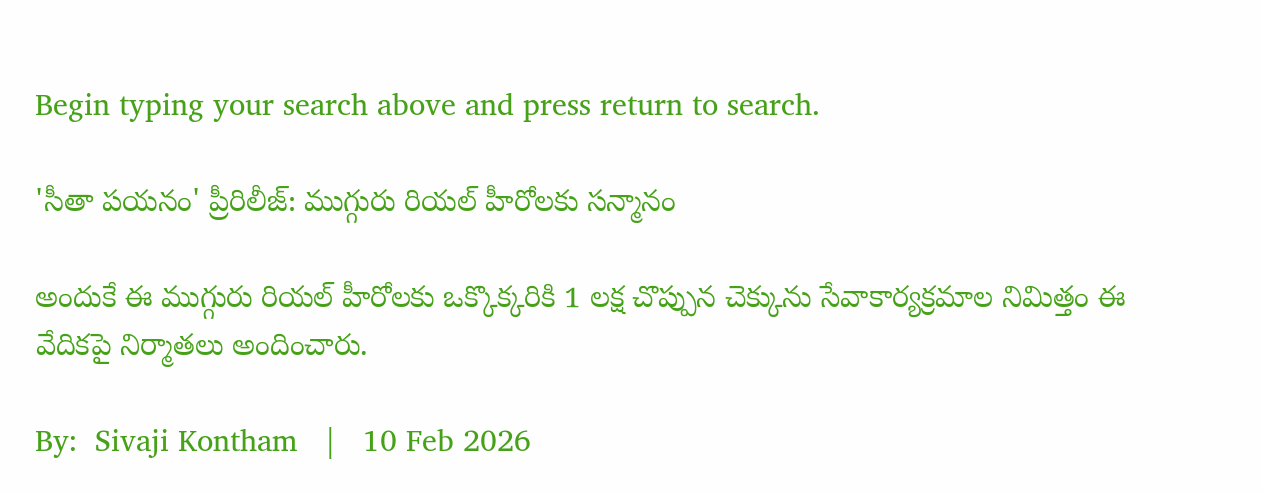Begin typing your search above and press return to search.

'సీతా ప‌య‌నం' ప్రీరిలీజ్: ముగ్గురు రియ‌ల్ హీరోల‌కు స‌న్మానం

అందుకే ఈ ముగ్గురు రియ‌ల్ హీరోల‌కు ఒక్కొక్క‌రికి 1 ల‌క్ష చొప్పున‌ చెక్కును సేవాకార్య‌క్ర‌మాల నిమిత్తం ఈ వేదిక‌పై నిర్మాత‌లు అందించారు.

By:  Sivaji Kontham   |   10 Feb 2026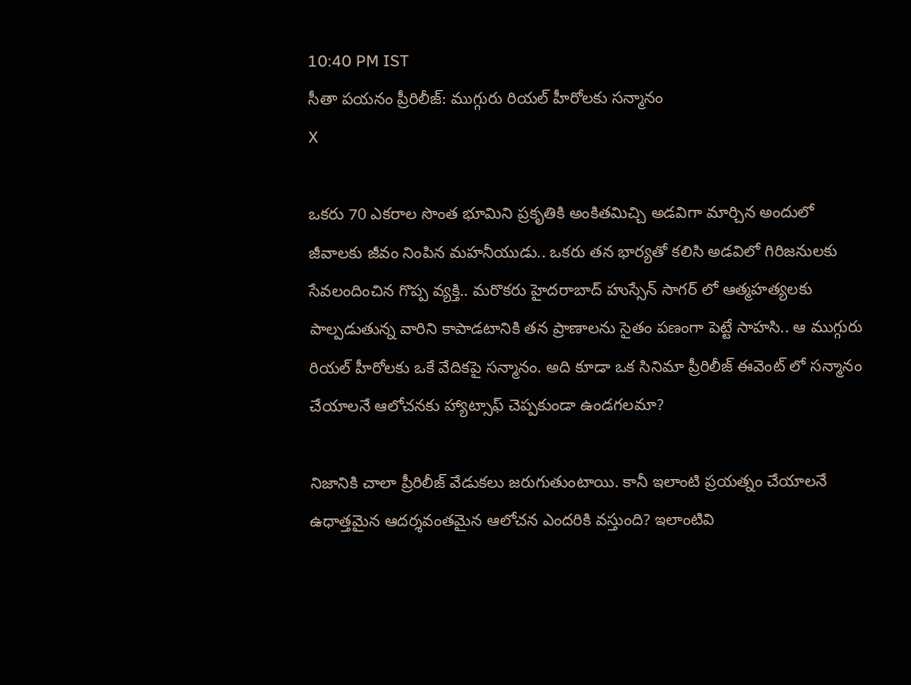10:40 PM IST
సీతా ప‌య‌నం ప్రీరిలీజ్: ముగ్గురు రియ‌ల్ హీరోల‌కు స‌న్మానం
X

ఒక‌రు 70 ఎక‌రాల సొంత భూమిని ప్ర‌కృతికి అంకిత‌మిచ్చి అడ‌విగా మార్చిన అందులో జీవాల‌కు జీవం నింపిన‌ మ‌హ‌నీయుడు.. ఒక‌రు త‌న భార్య‌తో క‌లిసి అడ‌విలో గిరిజ‌నుల‌కు సేవ‌లందించిన గొప్ప వ్య‌క్తి.. మ‌రొక‌రు హైద‌రాబాద్ హుస్సేన్ సాగ‌ర్ లో ఆత్మ‌హ‌త్య‌ల‌కు పాల్ప‌డుతున్న వారిని కాపాడ‌టానికి త‌న ప్రాణాల‌ను సైతం ప‌ణంగా పెట్టే సాహ‌సి.. ఆ ముగ్గురు రియ‌ల్ హీరోల‌కు ఒకే వేదిక‌పై స‌న్మానం. అది కూడా ఒక సినిమా ప్రీరిలీజ్ ఈవెంట్ లో స‌న్మానం చేయాల‌నే ఆలోచ‌న‌కు హ్యాట్సాఫ్ చెప్ప‌కుండా ఉండ‌గ‌ల‌మా?

నిజానికి చాలా ప్రీరిలీజ్ వేడుక‌లు జ‌రుగుతుంటాయి. కానీ ఇలాంటి ప్ర‌య‌త్నం చేయాల‌నే ఉధాత్త‌మైన ఆద‌ర్శ‌వంత‌మైన ఆలోచ‌న ఎంద‌రికి వ‌స్తుంది? ఇలాంటివి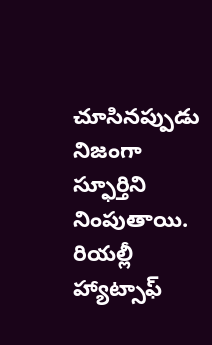చూసిన‌ప్పుడు నిజంగా స్ఫూర్తిని నింపుతాయి. రియ‌ల్లీ హ్యాట్సాఫ్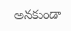అన‌కుండా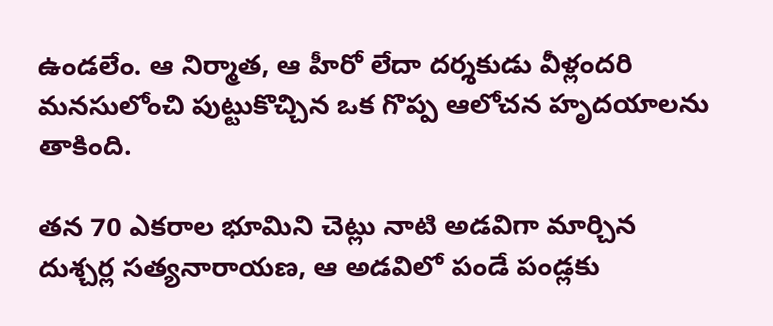ఉండ‌లేం. ఆ నిర్మాత‌, ఆ హీరో లేదా ద‌ర్శ‌కుడు వీళ్లంద‌రి మ‌న‌సులోంచి పుట్టుకొచ్చిన ఒక గొప్ప ఆలోచ‌న హృద‌యాల‌ను తాకింది.

త‌న 70 ఎక‌రాల భూమిని చెట్లు నాటి అడ‌విగా మార్చిన దుశ్చ‌ర్ల స‌త్య‌నారాయ‌ణ‌, ఆ అడ‌విలో పండే పండ్ల‌కు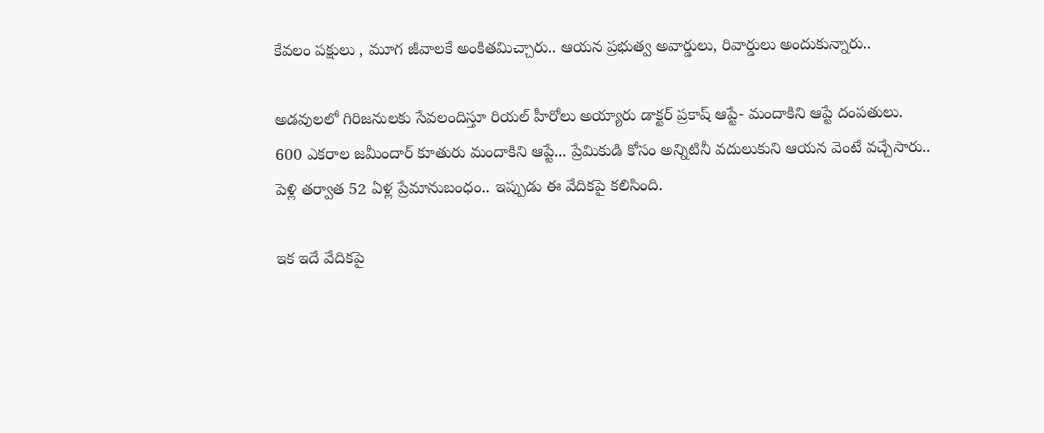కేవ‌లం ప‌క్షులు , మూగ జీవాల‌కే అంకితమిచ్చారు.. ఆయ‌న‌ ప్ర‌భుత్వ అవార్డులు, రివార్డులు అందుకున్నారు..

అడ‌వుల‌లో గిరిజనుల‌కు సేవ‌లందిస్తూ రియ‌ల్ హీరోలు అయ్యారు డాక్ట‌ర్ ప్ర‌కాష్ ఆప్టే- మందాకిని ఆప్టే దంప‌తులు. 600 ఎక‌రాల జ‌మీందార్ కూతురు మందాకిని ఆప్టే... ప్రేమికుడి కోసం అన్నిటినీ వ‌దులుకుని ఆయ‌న వెంటే వ‌చ్చేసారు.. పెళ్లి త‌ర్వాత‌ 52 ఏళ్ల ప్రేమానుబంధం.. ఇప్పుడు ఈ వేదిక‌పై క‌లిసింది.

ఇక ఇదే వేదిక‌పై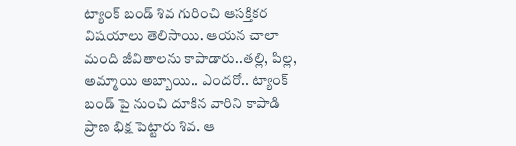ట్యాంక్ బండ్ శివ గురించి ఆస‌క్తిక‌ర విష‌యాలు తెలిసాయి. ఆయ‌న‌ చాలా మంది జీవితాల‌ను కాపాడారు..త‌ల్లి, పిల్ల‌, అమ్మాయి అబ్బాయి.. ఎంద‌రో.. ట్యాంక్ బండ్ పై నుంచి దూకిన వారిని కాపాడి ప్రాణ భిక్ష పెట్టారు శివ‌. ఆ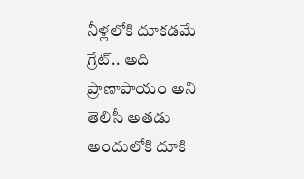నీళ్ల‌లోకి దూక‌డ‌మే గ్రేట్.. అది ప్రాణాపాయం అని తెలిసీ అత‌డు అందులోకి దూకి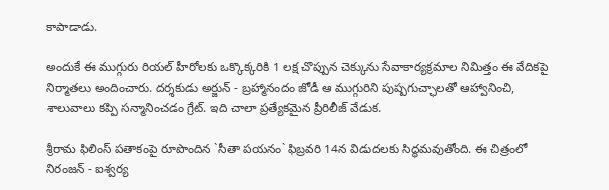కాపాడాడు.

అందుకే ఈ ముగ్గురు రియ‌ల్ హీరోల‌కు ఒక్కొక్క‌రికి 1 ల‌క్ష చొప్పున‌ చెక్కును సేవాకార్య‌క్ర‌మాల నిమిత్తం ఈ వేదిక‌పై నిర్మాత‌లు అందించారు. ద‌ర్శ‌కుడు అర్జున్ - బ్ర‌హ్మానందం జోడీ ఆ ముగ్గురిని పుష్ప‌గుచ్ఛాల‌తో ఆహ్వానించి, శాలువాలు క‌ప్పి స‌న్మానించ‌డం గ్రేట్. ఇది చాలా ప్ర‌త్యేక‌మైన ప్రీరిలీజ్ వేడుక‌.

శ్రీరామ ఫిలింస్ పతాకంపై రూపొందిన `సీతా పయనం` ఫిబ్ర‌వ‌రి 14న విడుద‌ల‌కు సిద్ధ‌మ‌వుతోంది. ఈ చిత్రంలో నిరంజన్ - ఐశ్వర్య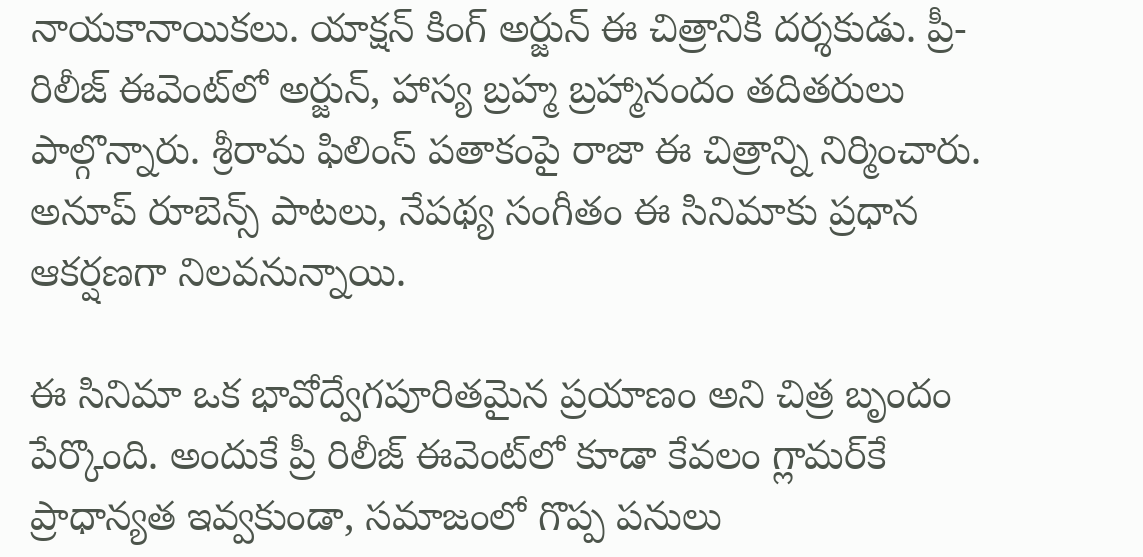నాయ‌కానాయిక‌లు. యాక్షన్ కింగ్ అర్జున్ ఈ చిత్రానికి ద‌ర్శ‌కుడు. ప్రీ-రిలీజ్ ఈవెంట్‌లో అర్జున్‌, హాస్య బ్రహ్మ బ్రహ్మానందం త‌దిత‌రులు పాల్గొన్నారు. శ్రీరామ ఫిలింస్ ప‌తాకంపై రాజా ఈ చిత్రాన్ని నిర్మించారు. అనూప్ రూబెన్స్ పాటలు, నేపథ్య సంగీతం ఈ సినిమాకు ప్రధాన ఆకర్షణగా నిలవనున్నాయి.

ఈ సినిమా ఒక భావోద్వేగపూరితమైన ప్రయాణం అని చిత్ర బృందం పేర్కొంది. అందుకే ప్రీ రిలీజ్ ఈవెంట్‌లో కూడా కేవలం గ్లామర్‌కే ప్రాధాన్యత ఇవ్వకుండా, సమాజంలో గొప్ప పనులు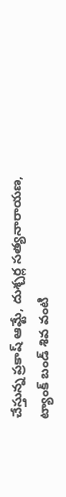చేస్తున్న ప్రకాష్ ఆమ్టే, దుశ్చర్ల సత్యనారాయణ, ట్యాంక్ బండ్ శివ వంటి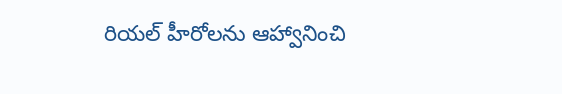రియల్ హీరోలను ఆహ్వానించి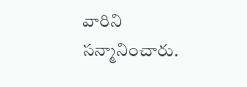వారిని సన్మానించారు.